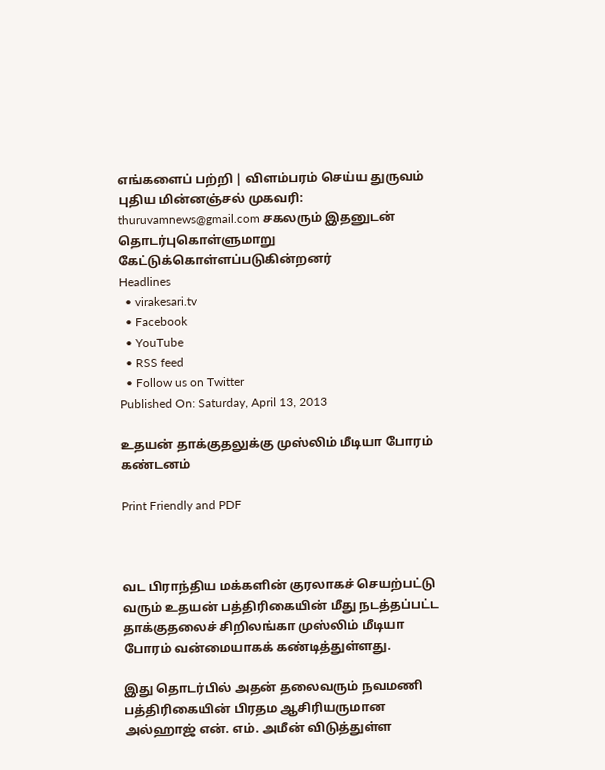எங்களைப் பற்றி | விளம்பரம் செய்ய துருவம் புதிய மின்னஞ்சல் முகவரி: thuruvamnews@gmail.com சகலரும் இதனுடன் தொடர்புகொள்ளுமாறு கேட்டுக்கொள்ளப்படுகின்றனர்
Headlines
  • virakesari.tv
  • Facebook
  • YouTube
  • RSS feed
  • Follow us on Twitter
Published On: Saturday, April 13, 2013

உதயன் தாக்குதலுக்கு முஸ்லிம் மீடியா போரம் கண்டனம்

Print Friendly and PDF



வட பிராந்திய மக்களின் குரலாகச் செயற்பட்டு வரும் உதயன் பத்திரிகையின் மீது நடத்தப்பட்ட தாக்குதலைச் சிறிலங்கா முஸ்லிம் மீடியா போரம் வன்மையாகக் கண்டித்துள்ளது.

இது தொடர்பில் அதன் தலைவரும் நவமணி பத்திரிகையின் பிரதம ஆசிரியருமான அல்ஹாஜ் என். எம். அமீன் விடுத்துள்ள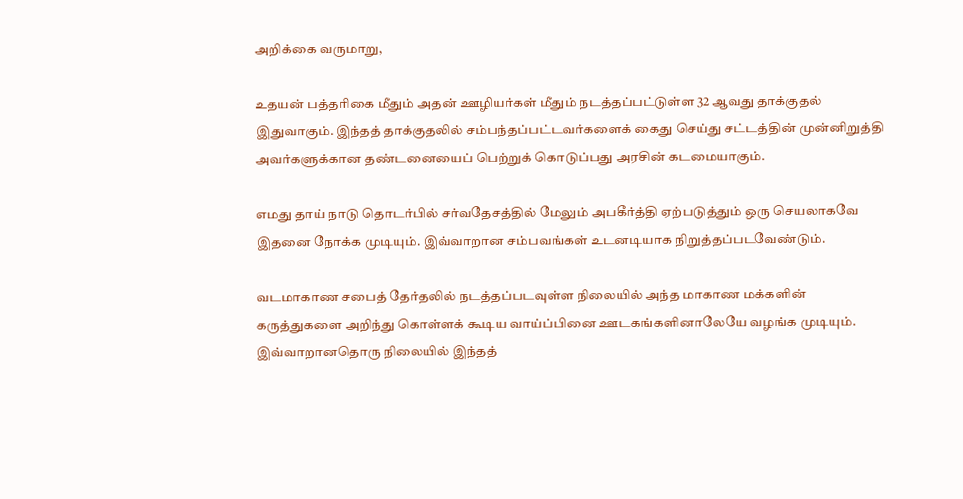அறிக்கை வருமாறு,

உதயன் பத்தரிகை மீதும் அதன் ஊழியர்கள் மீதும் நடத்தப்பட்டுள்ள 32 ஆவது தாக்குதல் இதுவாகும். இந்தத் தாக்குதலில் சம்பந்தப்பட்டவர்களைக் கைது செய்து சட்டத்தின் முன்னிறுத்தி அவர்களுக்கான தண்டனையைப் பெற்றுக் கொடுப்பது அரசின் கடமையாகும்.

எமது தாய் நாடு தொடர்பில் சர்வதேசத்தில் மேலும் அபகீர்த்தி ஏற்படுத்தும் ஒரு செயலாகவே இதனை நோக்க முடியும். இவ்வாறான சம்பவங்கள் உடனடியாக நிறுத்தப்படவேண்டும்.

வடமாகாண சபைத் தேர்தலில் நடத்தப்படவுள்ள நிலையில் அந்த மாகாண மக்களின் கருத்துகளை அறிந்து கொள்ளக் கூடிய வாய்ப்பினை ஊடகங்களினாலேயே வழங்க முடியும். இவ்வாறானதொரு நிலையில் இந்தத்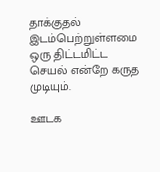தாக்குதல் இடம்பெற்றுள்ளமை ஒரு திட்டமிட்ட செயல் என்றே கருத முடியும்.

ஊடக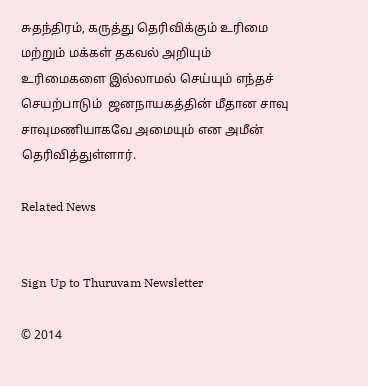சுதந்திரம், கருத்து தெரிவிக்கும் உரிமை மற்றும் மக்கள் தகவல் அறியும் உரிமைகளை இல்லாமல் செய்யும் எந்தச் செயற்பாடும்  ஜனநாயகத்தின் மீதான சாவு சாவுமணியாகவே அமையும் என அமீன் தெரிவித்துள்ளார்.

Related News


Sign Up to Thuruvam Newsletter

© 2014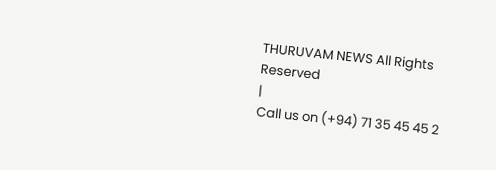THURUVAM NEWS All Rights Reserved
|
Call us on (+94) 71 35 45 45 2